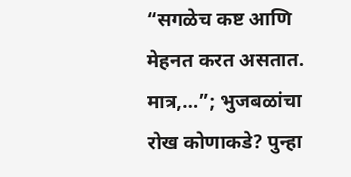“सगळेच कष्ट आणि मेहनत करत असतात. मात्र,…”; भुजबळांचा रोख कोणाकडे? पुन्हा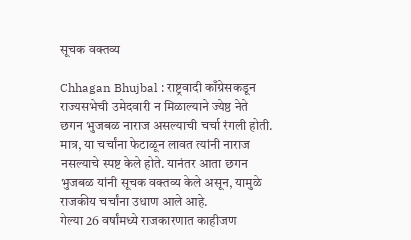सूचक वक्तव्य

Chhagan Bhujbal : राष्ट्रवादी काँग्रेसकडून राज्यसभेची उमेदवारी न मिळाल्याने ज्येष्ठ नेते छगन भुजबळ नाराज असल्याची चर्चा रंगली होती. मात्र, या चर्चांना फेटाळून लावत त्यांनी नाराज नसल्याचे स्पष्ट केले होते. यानंतर आता छगन भुजबळ यांनी सूचक वक्तव्य केले असून, यामुळे राजकीय चर्चांना उधाण आले आहे.
गेल्या 26 वर्षांमध्ये राजकारणात काहीजण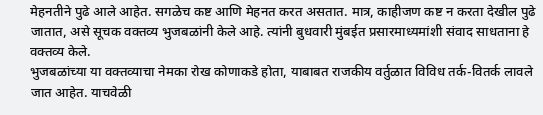मेहनतीने पुढे आले आहेत. सगळेच कष्ट आणि मेहनत करत असतात. मात्र, काहीजण कष्ट न करता देखील पुढे जातात, असे सूचक वक्तव्य भुजबळांनी केले आहे. त्यांनी बुधवारी मुंबईत प्रसारमाध्यमांशी संवाद साधताना हे वक्तव्य केले.
भुजबळांच्या या वक्तव्याचा नेमका रोख कोणाकडे होता, याबाबत राजकीय वर्तुळात विविध तर्क-वितर्क लावले जात आहेत. याचवेळी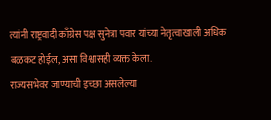त्यांनी राष्ट्रवादी काँग्रेस पक्ष सुनेत्रा पवार यांच्या नेतृत्वाखाली अधिक बळकट होईल, असा विश्वासही व्यक्त केला.
राज्यसभेवर जाण्याची इच्छा असलेल्या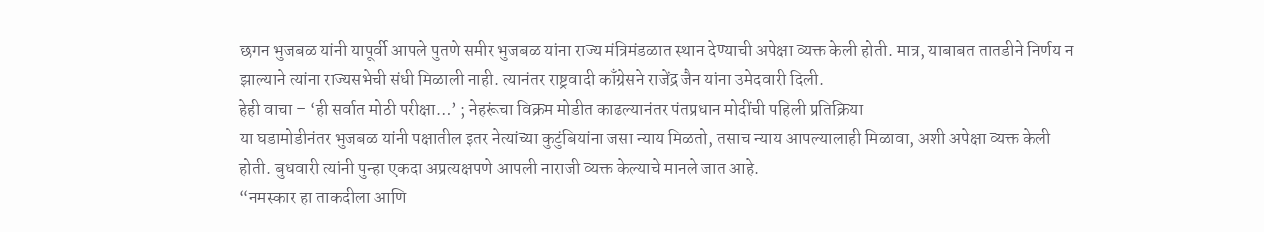छगन भुजबळ यांनी यापूर्वी आपले पुतणे समीर भुजबळ यांना राज्य मंत्रिमंडळात स्थान देण्याची अपेक्षा व्यक्त केली होती. मात्र, याबाबत तातडीने निर्णय न झाल्याने त्यांना राज्यसभेची संधी मिळाली नाही. त्यानंतर राष्ट्रवादी काँग्रेसने राजेंद्र जैन यांना उमेदवारी दिली.
हेही वाचा – ‘ही सर्वात मोठी परीक्षा…’ ; नेहरूंचा विक्रम मोडीत काढल्यानंतर पंतप्रधान मोदींची पहिली प्रतिक्रिया
या घडामोडीनंतर भुजबळ यांनी पक्षातील इतर नेत्यांच्या कुटुंबियांना जसा न्याय मिळतो, तसाच न्याय आपल्यालाही मिळावा, अशी अपेक्षा व्यक्त केली होती. बुधवारी त्यांनी पुन्हा एकदा अप्रत्यक्षपणे आपली नाराजी व्यक्त केल्याचे मानले जात आहे.
“नमस्कार हा ताकदीला आणि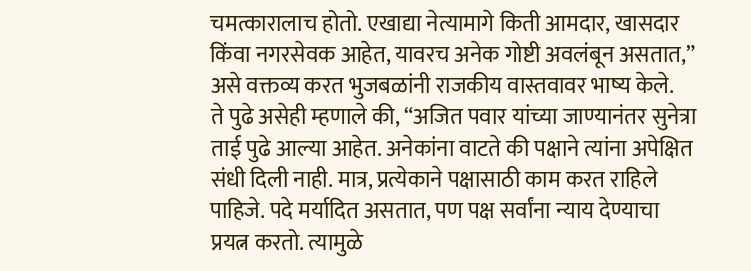चमत्कारालाच होतो. एखाद्या नेत्यामागे किती आमदार, खासदार किंवा नगरसेवक आहेत, यावरच अनेक गोष्टी अवलंबून असतात,” असे वक्तव्य करत भुजबळांनी राजकीय वास्तवावर भाष्य केले.
ते पुढे असेही म्हणाले की, “अजित पवार यांच्या जाण्यानंतर सुनेत्रा ताई पुढे आल्या आहेत. अनेकांना वाटते की पक्षाने त्यांना अपेक्षित संधी दिली नाही. मात्र, प्रत्येकाने पक्षासाठी काम करत राहिले पाहिजे. पदे मर्यादित असतात, पण पक्ष सर्वांना न्याय देण्याचा प्रयत्न करतो. त्यामुळे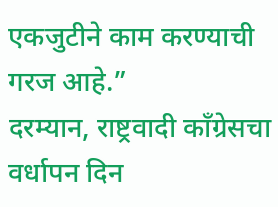एकजुटीने काम करण्याची गरज आहे.”
दरम्यान, राष्ट्रवादी काँग्रेसचा वर्धापन दिन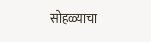सोहळ्याचा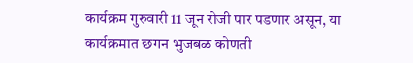कार्यक्रम गुरुवारी 11 जून रोजी पार पडणार असून, या कार्यक्रमात छगन भुजबळ कोणती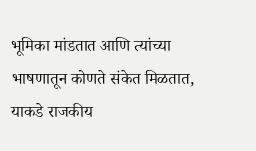भूमिका मांडतात आणि त्यांच्या भाषणातून कोणते संकेत मिळतात, याकडे राजकीय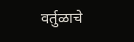वर्तुळाचे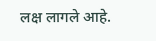लक्ष लागले आहे.